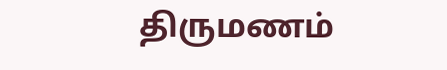திருமணம்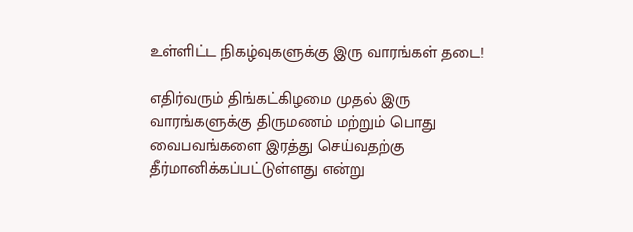உள்ளிட்ட நிகழ்வுகளுக்கு இரு வாரங்கள் தடை!

எதிர்வரும் திங்கட்கிழமை முதல் இரு வாரங்களுக்கு திருமணம் மற்றும் பொது வைபவங்களை இரத்து செய்வதற்கு தீர்மானிக்கப்பட்டுள்ளது என்று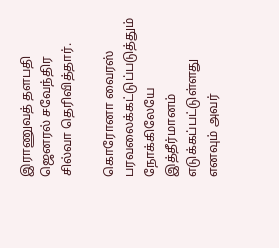இராணுவத் தளபதி ஜெனரல் சவேந்திர சில்வா தெரிவித்தார்.

கொரோனா வைரஸ் பரவலைக்கட்டுப்படுத்தும்  நோக்கிலேயே இத்தீர்மானம் எடுக்கப்பட்டுள்ளது எனவும் அவர்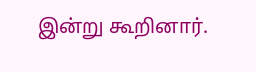இன்று கூறினார்.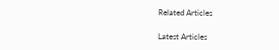Related Articles

Latest Articles